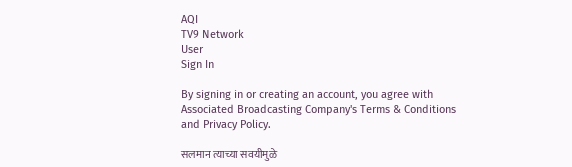AQI
TV9 Network
User
Sign In

By signing in or creating an account, you agree with Associated Broadcasting Company's Terms & Conditions and Privacy Policy.

सलमान त्याच्या सवयीमुळे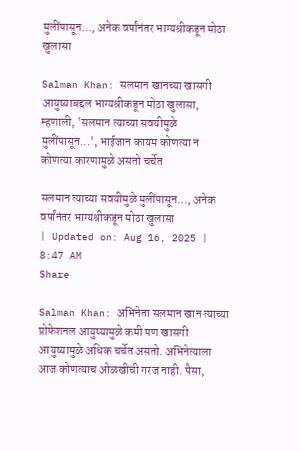मुलींपासून…, अनेक वर्षांनंतर भाग्यश्रीकडून मोठा खुलासा

Salman Khan: सलमान खानच्या खासगी आयुष्याबद्दल भाग्यश्रीकडून मोठा खुलासा, म्हणाली, 'सलमान त्याच्या सवयीमुळे मुलींपासून...', भाईजान कायम कोणत्या न कोणत्या कारणामुळे असतो चर्चेत

सलमान त्याच्या सवयीमुळे मुलींपासून..., अनेक वर्षांनंतर भाग्यश्रीकडून मोठा खुलासा
| Updated on: Aug 16, 2025 | 8:47 AM
Share

Salman Khan: अभिनेता सलमान खान त्याच्या प्रोफेशनल आयुष्यामुळे कमी पण खासगी आयुष्यामुळे अधिक चर्चेत असतो. अभिनेत्याला आज कोणत्याच ओळखीची गरज नाही. पैसा,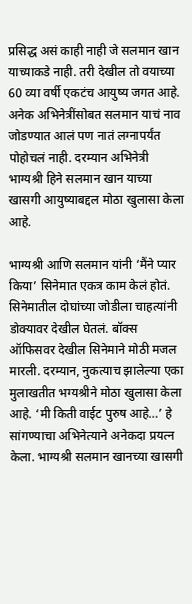प्रसिद्ध असं काही नाही जे सलमान खान याच्याकडे नाही. तरी देखील तो वयाच्या 60 व्या वर्षी एकटंच आयुष्य जगत आहे. अनेक अभिनेत्रींसोबत सलमान याचं नाव जोडण्यात आलं पण नातं लग्नापर्यंत पोहोचलं नाही. दरम्यान अभिनेत्री भाग्यश्री हिने सलमान खान याच्या खासगी आयुष्याबद्दल मोठा खुलासा केला आहे.

भाग्यश्री आणि सलमान यांनी ‘मैंने प्यार किया’ सिनेमात एकत्र काम केलं होतं. सिनेमातील दोघांच्या जोडीला चाहत्यांनी डोक्यावर देखील घेतलं. बॉक्स ऑफिसवर देखील सिनेमाने मोठी मजल मारली. दरम्यान, नुकत्याच झालेल्या एका मुलाखतीत भग्यश्रीने मोठा खुलासा केला आहे. ‘मी किती वाईट पुरुष आहे…’ हे सांगण्याचा अभिनेत्याने अनेकदा प्रयत्न केला. भाग्यश्री सलमान खानच्या खासगी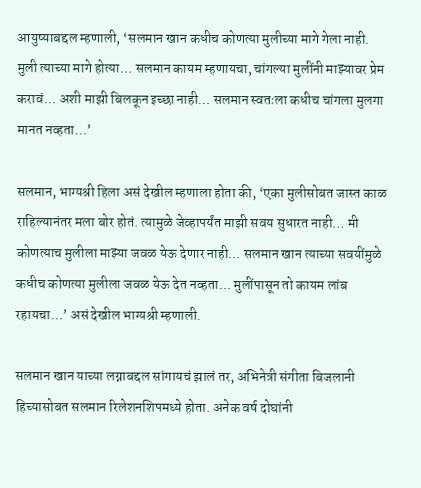आयुष्याबद्दल म्हणाली, ‘सलमान खान कधीच कोणत्या मुलीच्या मागे गेला नाही. मुली त्याच्या मागे होत्या… सलमान कायम म्हणायचा, चांगल्या मुलींनी माझ्यावर प्रेम करावं… अशी माझी बिलकून इच्छा नाही… सलमान स्वतःला कधीच चांगला मुलगा मानत नव्हता…’

सलमान, भाग्यश्री हिला असं देखील म्हणाला होता की, ‘एका मुलीसोबत जास्त काळ राहिल्यानंतर मला बोर होतं. त्यामुळे जेव्हापर्यंत माझी सवय सुधारत नाही… मी कोणत्याच मुलीला माझ्या जवळ येऊ देणार नाही… सलमान खान त्याच्या सवयींमुळे कधीच कोणत्या मुलीला जवळ येऊ देत नव्हता… मुलींपासून तो कायम लांब रहायचा…’ असं देखील भाग्यश्री म्हणाली.

सलमान खान याच्या लग्नाबद्दल सांगायचं झालं तर, अभिनेत्री संगीता बिजलानी हिच्यासोबत सलमान रिलेशनशिपमध्ये होता. अनेक वर्ष दोघांनी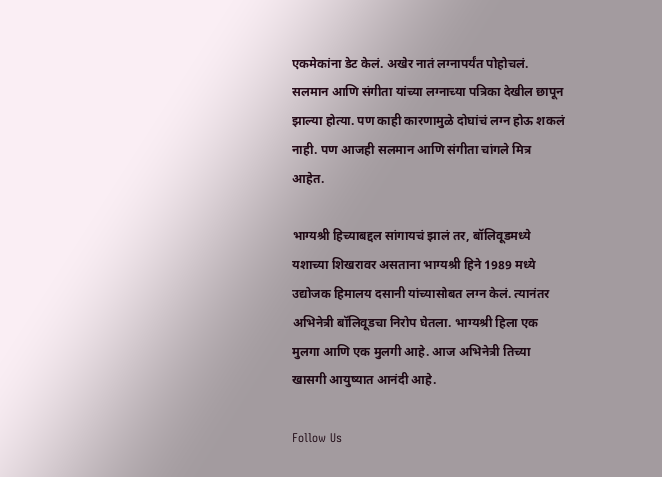एकमेकांना डेट केलं. अखेर नातं लग्नापर्यंत पोहोचलं. सलमान आणि संगीता यांच्या लग्नाच्या पत्रिका देखील छापून झाल्या होत्या. पण काही कारणामुळे दोघांचं लग्न होऊ शकलं नाही. पण आजही सलमान आणि संगीता चांगले मित्र आहेत.

भाग्यश्री हिच्याबद्दल सांगायचं झालं तर, बॉलिवूडमध्ये यशाच्या शिखरावर असताना भाग्यश्री हिने 1989 मध्ये उद्योजक हिमालय दसानी यांच्यासोबत लग्न केलं. त्यानंतर अभिनेत्री बॉलिवूडचा निरोप घेतला. भाग्यश्री हिला एक मुलगा आणि एक मुलगी आहे. आज अभिनेत्री तिच्या खासगी आयुष्यात आनंदी आहे.

Follow Us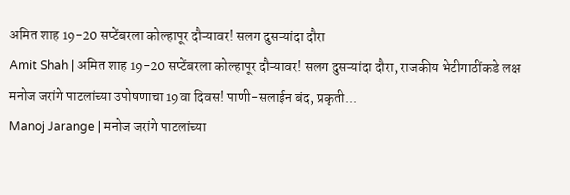अमित शाह 19-20 सप्टेंबरला कोल्हापूर दौऱ्यावर! सलग दुसऱ्यांदा दौरा
Amit Shah | अमित शाह 19-20 सप्टेंबरला कोल्हापूर दौऱ्यावर! सलग दुसऱ्यांदा दौरा, राजकीय भेटीगाठींकडे लक्ष
मनोज जरांगे पाटलांच्या उपोषणाचा 19वा दिवस! पाणी-सलाईन बंद, प्रकृती...
Manoj Jarange | मनोज जरांगे पाटलांच्या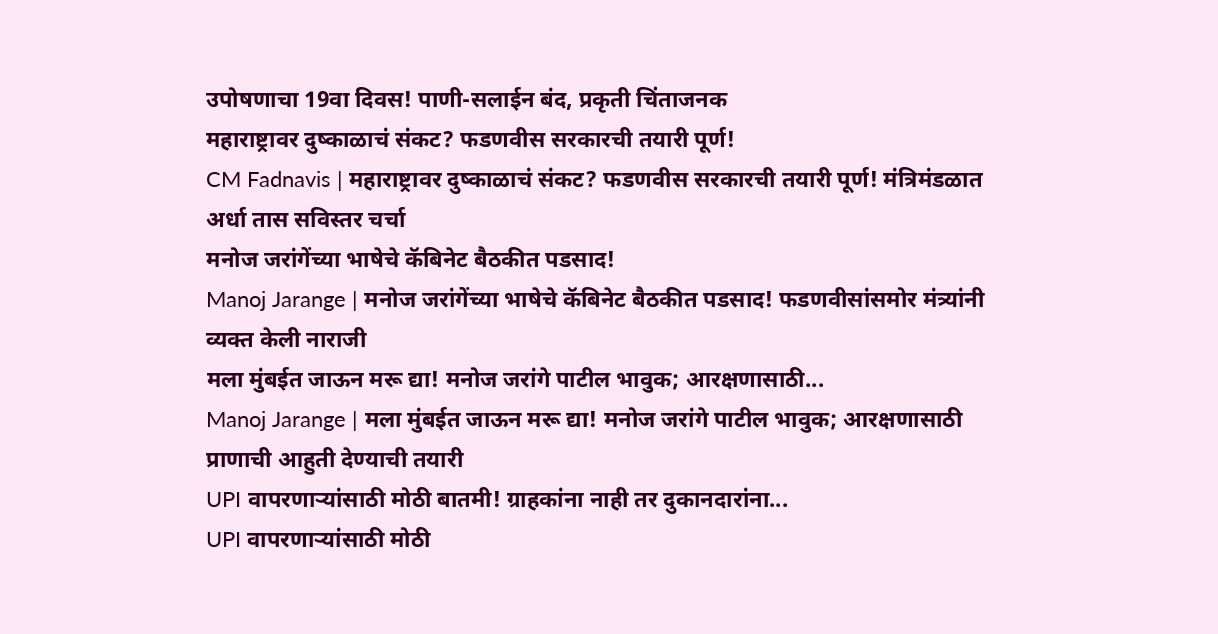उपोषणाचा 19वा दिवस! पाणी-सलाईन बंद, प्रकृती चिंताजनक
महाराष्ट्रावर दुष्काळाचं संकट? फडणवीस सरकारची तयारी पूर्ण!
CM Fadnavis | महाराष्ट्रावर दुष्काळाचं संकट? फडणवीस सरकारची तयारी पूर्ण! मंत्रिमंडळात अर्धा तास सविस्तर चर्चा
मनोज जरांगेंच्या भाषेचे कॅबिनेट बैठकीत पडसाद!
Manoj Jarange | मनोज जरांगेंच्या भाषेचे कॅबिनेट बैठकीत पडसाद! फडणवीसांसमोर मंत्र्यांनी व्यक्त केली नाराजी
मला मुंबईत जाऊन मरू द्या! मनोज जरांगे पाटील भावुक; आरक्षणासाठी...
Manoj Jarange | मला मुंबईत जाऊन मरू द्या! मनोज जरांगे पाटील भावुक; आरक्षणासाठी प्राणाची आहुती देण्याची तयारी
UPI वापरणाऱ्यांसाठी मोठी बातमी! ग्राहकांना नाही तर दुकानदारांना...
UPI वापरणाऱ्यांसाठी मोठी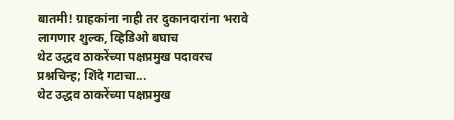बातमी! ग्राहकांना नाही तर दुकानदारांना भरावे लागणार शुल्क, व्हिडिओ बघाच
थेट उद्धव ठाकरेंच्या पक्षप्रमुख पदावरच प्रश्नचिन्ह; शिंदे गटाचा...
थेट उद्धव ठाकरेंच्या पक्षप्रमुख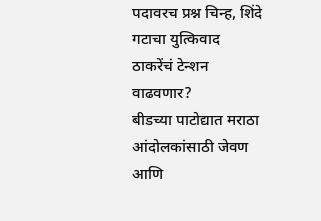पदावरच प्रश्न चिन्ह, शिंदे गटाचा युत्किवाद ठाकरेंचं टेन्शन वाढवणार?
बीडच्या पाटोद्यात मराठा आंदोलकांसाठी जेवण आणि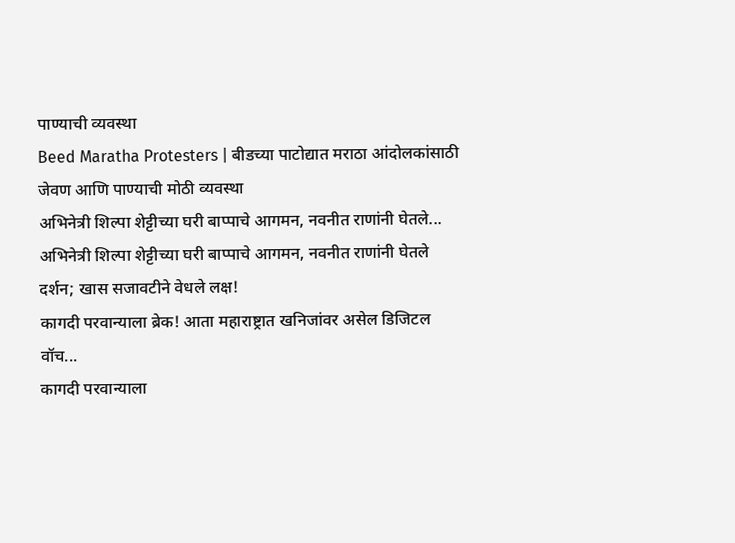पाण्याची व्यवस्था
Beed Maratha Protesters | बीडच्या पाटोद्यात मराठा आंदोलकांसाठी जेवण आणि पाण्याची मोठी व्यवस्था
अभिनेत्री शिल्पा शेट्टीच्या घरी बाप्पाचे आगमन, नवनीत राणांनी घेतले...
अभिनेत्री शिल्पा शेट्टीच्या घरी बाप्पाचे आगमन, नवनीत राणांनी घेतले दर्शन; खास सजावटीने वेधले लक्ष!
कागदी परवान्याला ब्रेक! आता महाराष्ट्रात खनिजांवर असेल डिजिटल वॉच...
कागदी परवान्याला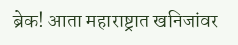ब्रेक! आता महाराष्ट्रात खनिजांवर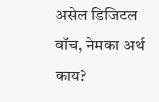असेल डिजिटल वॉच, नेमका अर्थ काय?